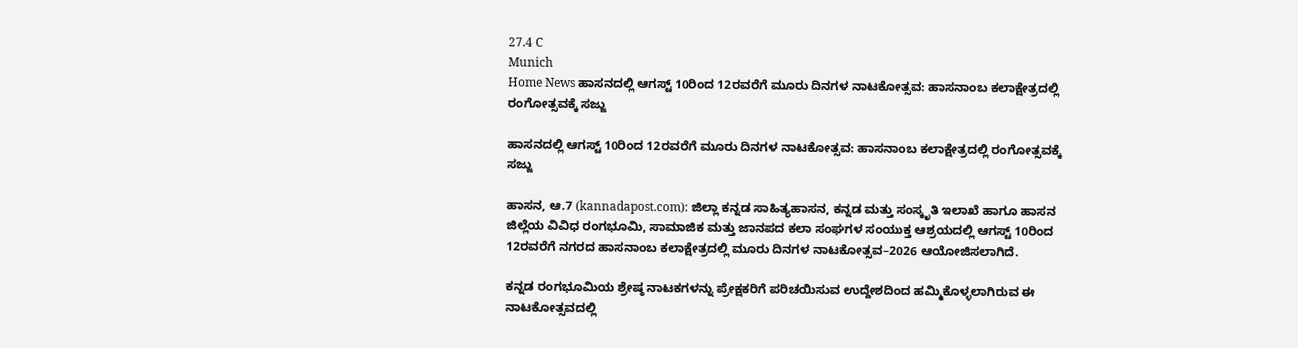27.4 C
Munich
Home News ಹಾಸನದಲ್ಲಿ ಆಗಸ್ಟ್ 10ರಿಂದ 12ರವರೆಗೆ ಮೂರು ದಿನಗಳ ನಾಟಕೋತ್ಸವ: ಹಾಸನಾಂಬ ಕಲಾಕ್ಷೇತ್ರದಲ್ಲಿ ರಂಗೋತ್ಸವಕ್ಕೆ ಸಜ್ಜು

ಹಾಸನದಲ್ಲಿ ಆಗಸ್ಟ್ 10ರಿಂದ 12ರವರೆಗೆ ಮೂರು ದಿನಗಳ ನಾಟಕೋತ್ಸವ: ಹಾಸನಾಂಬ ಕಲಾಕ್ಷೇತ್ರದಲ್ಲಿ ರಂಗೋತ್ಸವಕ್ಕೆ ಸಜ್ಜು

ಹಾಸನ, ಆ.7 (kannadapost.com): ಜಿಲ್ಲಾ ಕನ್ನಡ ಸಾಹಿತ್ಯಹಾಸನ, ಕನ್ನಡ ಮತ್ತು ಸಂಸ್ಕೃತಿ ಇಲಾಖೆ ಹಾಗೂ ಹಾಸನ ಜಿಲ್ಲೆಯ ವಿವಿಧ ರಂಗಭೂಮಿ, ಸಾಮಾಜಿಕ ಮತ್ತು ಜಾನಪದ ಕಲಾ ಸಂಘಗಳ ಸಂಯುಕ್ತ ಆಶ್ರಯದಲ್ಲಿ ಆಗಸ್ಟ್ 10ರಿಂದ 12ರವರೆಗೆ ನಗರದ ಹಾಸನಾಂಬ ಕಲಾಕ್ಷೇತ್ರದಲ್ಲಿ ಮೂರು ದಿನಗಳ ನಾಟಕೋತ್ಸವ–2026 ಆಯೋಜಿಸಲಾಗಿದೆ.

ಕನ್ನಡ ರಂಗಭೂಮಿಯ ಶ್ರೇಷ್ಠ ನಾಟಕಗಳನ್ನು ಪ್ರೇಕ್ಷಕರಿಗೆ ಪರಿಚಯಿಸುವ ಉದ್ದೇಶದಿಂದ ಹಮ್ಮಿಕೊಳ್ಳಲಾಗಿರುವ ಈ ನಾಟಕೋತ್ಸವದಲ್ಲಿ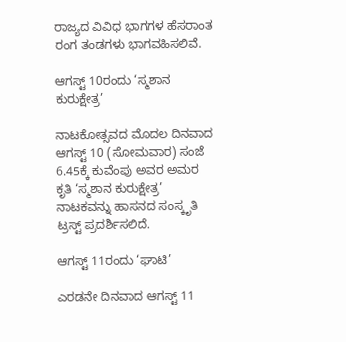ರಾಜ್ಯದ ವಿವಿಧ ಭಾಗಗಳ ಹೆಸರಾಂತ ರಂಗ ತಂಡಗಳು ಭಾಗವಹಿಸಲಿವೆ.

ಆಗಸ್ಟ್ 10ರಂದು ‘ಸ್ಮಶಾನ ಕುರುಕ್ಷೇತ್ರ’

ನಾಟಕೋತ್ಸವದ ಮೊದಲ ದಿನವಾದ ಆಗಸ್ಟ್ 10 (ಸೋಮವಾರ) ಸಂಜೆ 6.45ಕ್ಕೆ ಕುವೆಂಪು ಅವರ ಅಮರ ಕೃತಿ ‘ಸ್ಮಶಾನ ಕುರುಕ್ಷೇತ್ರ’ ನಾಟಕವನ್ನು ಹಾಸನದ ಸಂಸ್ಕೃತಿ ಟ್ರಸ್ಟ್ ಪ್ರದರ್ಶಿಸಲಿದೆ.

ಆಗಸ್ಟ್ 11ರಂದು ‘ಘಾಟಿ’

ಎರಡನೇ ದಿನವಾದ ಆಗಸ್ಟ್ 11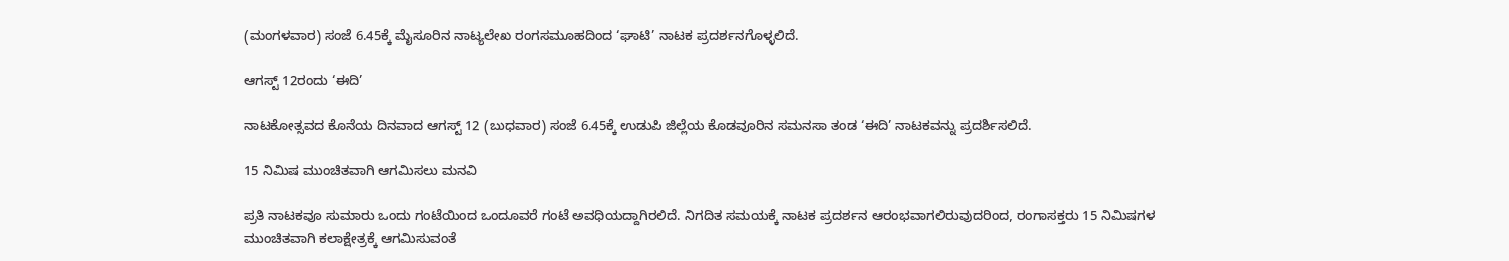(ಮಂಗಳವಾರ) ಸಂಜೆ 6.45ಕ್ಕೆ ಮೈಸೂರಿನ ನಾಟ್ಯಲೇಖ ರಂಗಸಮೂಹದಿಂದ ‘ಘಾಟಿ’ ನಾಟಕ ಪ್ರದರ್ಶನಗೊಳ್ಳಲಿದೆ.

ಆಗಸ್ಟ್ 12ರಂದು ‘ಈದಿ’

ನಾಟಕೋತ್ಸವದ ಕೊನೆಯ ದಿನವಾದ ಆಗಸ್ಟ್ 12 (ಬುಧವಾರ) ಸಂಜೆ 6.45ಕ್ಕೆ ಉಡುಪಿ ಜಿಲ್ಲೆಯ ಕೊಡವೂರಿನ ಸಮನಸಾ ತಂಡ ‘ಈದಿ’ ನಾಟಕವನ್ನು ಪ್ರದರ್ಶಿಸಲಿದೆ.

15 ನಿಮಿಷ ಮುಂಚಿತವಾಗಿ ಆಗಮಿಸಲು ಮನವಿ

ಪ್ರತಿ ನಾಟಕವೂ ಸುಮಾರು ಒಂದು ಗಂಟೆಯಿಂದ ಒಂದೂವರೆ ಗಂಟೆ ಅವಧಿಯದ್ದಾಗಿರಲಿದೆ. ನಿಗದಿತ ಸಮಯಕ್ಕೆ ನಾಟಕ ಪ್ರದರ್ಶನ ಆರಂಭವಾಗಲಿರುವುದರಿಂದ, ರಂಗಾಸಕ್ತರು 15 ನಿಮಿಷಗಳ ಮುಂಚಿತವಾಗಿ ಕಲಾಕ್ಷೇತ್ರಕ್ಕೆ ಆಗಮಿಸುವಂತೆ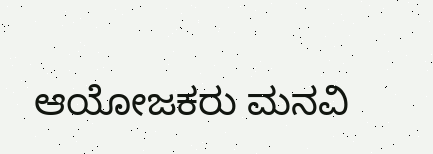ಆಯೋಜಕರು ಮನವಿ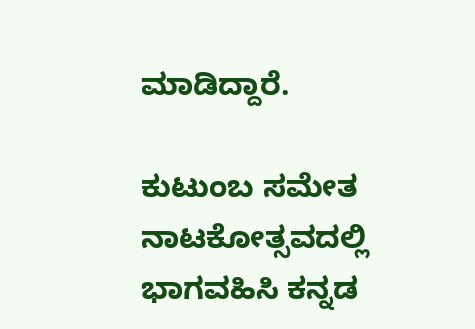ಮಾಡಿದ್ದಾರೆ.

ಕುಟುಂಬ ಸಮೇತ ನಾಟಕೋತ್ಸವದಲ್ಲಿ ಭಾಗವಹಿಸಿ ಕನ್ನಡ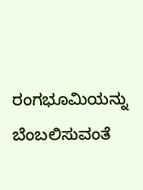ರಂಗಭೂಮಿಯನ್ನು ಬೆಂಬಲಿಸುವಂತೆ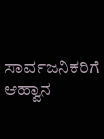ಸಾರ್ವಜನಿಕರಿಗೆ ಆಹ್ವಾನ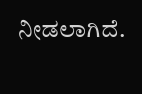ನೀಡಲಾಗಿದೆ.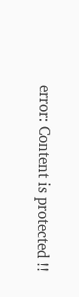error: Content is protected !!